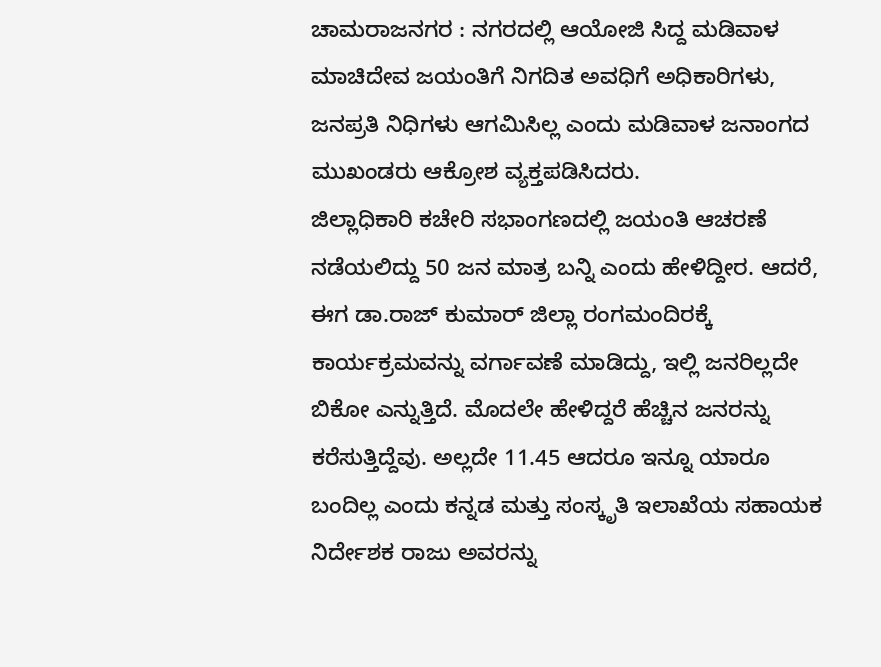ಚಾಮರಾಜನಗರ : ನಗರದಲ್ಲಿ ಆಯೋಜಿ ಸಿದ್ದ ಮಡಿವಾಳ ಮಾಚಿದೇವ ಜಯಂತಿಗೆ ನಿಗದಿತ ಅವಧಿಗೆ ಅಧಿಕಾರಿಗಳು, ಜನಪ್ರತಿ ನಿಧಿಗಳು ಆಗಮಿಸಿಲ್ಲ ಎಂದು ಮಡಿವಾಳ ಜನಾಂಗದ ಮುಖಂಡರು ಆಕ್ರೋಶ ವ್ಯಕ್ತಪಡಿಸಿದರು.
ಜಿಲ್ಲಾಧಿಕಾರಿ ಕಚೇರಿ ಸಭಾಂಗಣದಲ್ಲಿ ಜಯಂತಿ ಆಚರಣೆ ನಡೆಯಲಿದ್ದು 50 ಜನ ಮಾತ್ರ ಬನ್ನಿ ಎಂದು ಹೇಳಿದ್ದೀರ. ಆದರೆ, ಈಗ ಡಾ.ರಾಜ್ ಕುಮಾರ್ ಜಿಲ್ಲಾ ರಂಗಮಂದಿರಕ್ಕೆ ಕಾರ್ಯಕ್ರಮವನ್ನು ವರ್ಗಾವಣೆ ಮಾಡಿದ್ದು, ಇಲ್ಲಿ ಜನರಿಲ್ಲದೇ ಬಿಕೋ ಎನ್ನುತ್ತಿದೆ. ಮೊದಲೇ ಹೇಳಿದ್ದರೆ ಹೆಚ್ಚಿನ ಜನರನ್ನು ಕರೆಸುತ್ತಿದ್ದೆವು. ಅಲ್ಲದೇ 11.45 ಆದರೂ ಇನ್ನೂ ಯಾರೂ ಬಂದಿಲ್ಲ ಎಂದು ಕನ್ನಡ ಮತ್ತು ಸಂಸ್ಕೃತಿ ಇಲಾಖೆಯ ಸಹಾಯಕ ನಿರ್ದೇಶಕ ರಾಜು ಅವರನ್ನು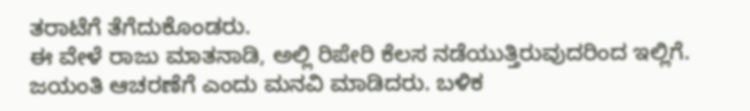ತರಾಟೆಗೆ ತೆಗೆದುಕೊಂಡರು.
ಈ ವೇಳೆ ರಾಜು ಮಾತನಾಡಿ, ಅಲ್ಲಿ ರಿಪೇರಿ ಕೆಲಸ ನಡೆಯುತ್ತಿರುವುದರಿಂದ ಇಲ್ಲಿಗೆ. ಜಯಂತಿ ಆಚರಣೆಗೆ ಎಂದು ಮನವಿ ಮಾಡಿದರು. ಬಳಿಕ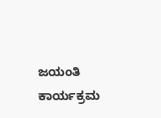ಜಯಂತಿ ಕಾರ್ಯಕ್ರಮ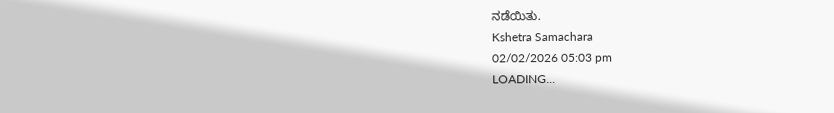ನಡೆಯಿತು.
Kshetra Samachara
02/02/2026 05:03 pm
LOADING...